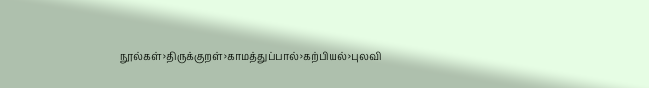நூல்கள்›திருக்குறள்›காமத்துப்பால்›கற்பியல்›புலவி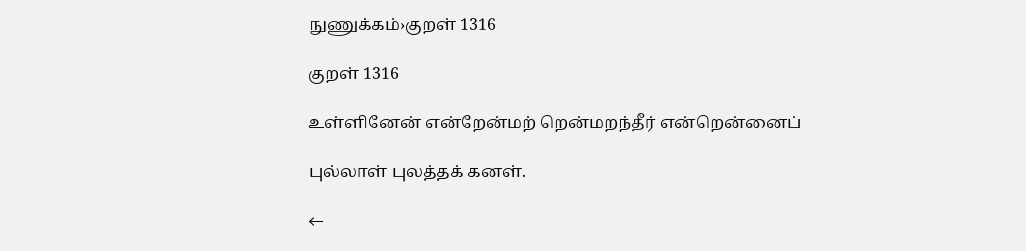நுணுக்கம்›குறள் 1316

குறள் 1316

உள்ளினேன் என்றேன்மற் றென்மறந்தீர் என்றென்னைப்

புல்லாள் புலத்தக் கனள்.

←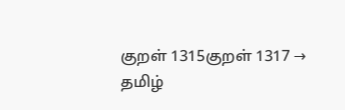குறள் 1315குறள் 1317 →
தமிழ்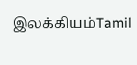இலக்கியம்Tamil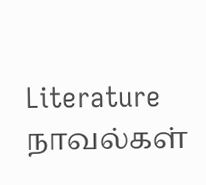Literature
நாவல்கள்